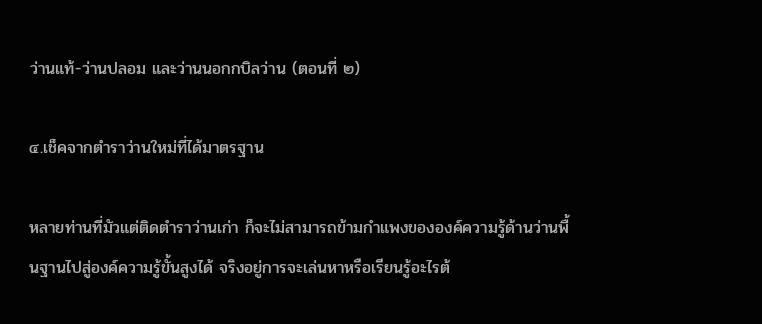ว่านแท้-ว่านปลอม และว่านนอกกบิลว่าน (ตอนที่ ๒)

๔.เช็คจากตำราว่านใหม่ที่ได้มาตรฐาน

หลายท่านที่มัวแต่ติดตำราว่านเก่า ก็จะไม่สามารถข้ามกำแพงขององค์ความรู้ด้านว่านพื้นฐานไปสู่องค์ความรู้ขั้นสูงได้ จริงอยู่การจะเล่นหาหรือเรียนรู้อะไรต้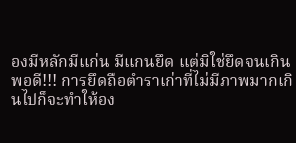องมีหลักมีแก่น มีแกนยึด แต่มิใช่ยึดจนเกินพอดี!!! การยึดถือตำราเก่าที่ไม่มีภาพมากเกินไปก็จะทำให้อง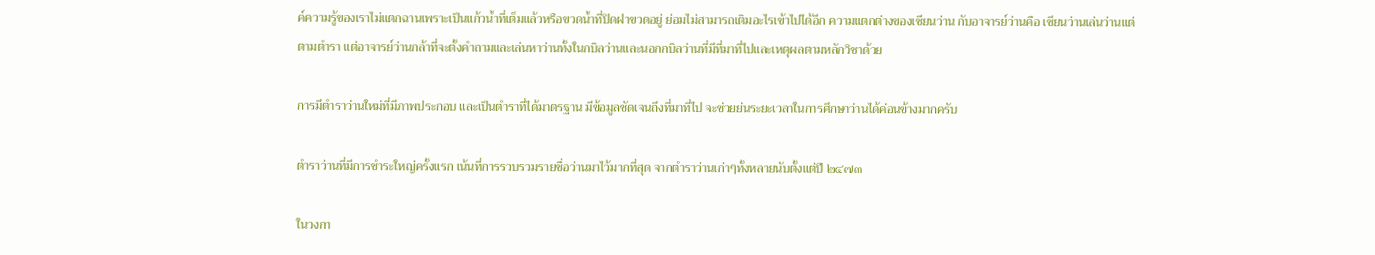ค์ความรู้ของเราไม่แตกฉานเพราะเป็นแก้วน้ำที่เต็มแล้วหรือขวดน้ำที่ปิดฝาขวดอยู่ ย่อมไม่สามารถเติมอะไรเข้าไปได้อีก ความแตกต่างของเซียนว่าน กับอาจารย์ว่านคือ เซียนว่านเล่นว่านแต่ตามตำรา แต่อาจารย์ว่านกล้าที่จะตั้งคำถามและเล่นหาว่านทั้งในกบิลว่านและนอกกบิลว่านที่มีที่มาที่ไปและเหตุผลตามหลักวิชาด้วย

การมีตำราว่านใหม่ที่มีภาพประกอบ และเป็นตำราที่ได้มาตรฐาน มีข้อมูลชัดเจนถึงที่มาที่ไป จะช่วยย่นระยะเวลาในการศึกษาว่านได้ค่อนข้างมากครับ

ตำราว่านที่มีการชำระใหญ่ครั้งแรก เน้นที่การรวบรวมรายชื่อว่านมาไว้มากที่สุด จากตำราว่านเก่าๆทั้งหลายนับตั้งแต่ปี ๒๔๗๓

ในวงกา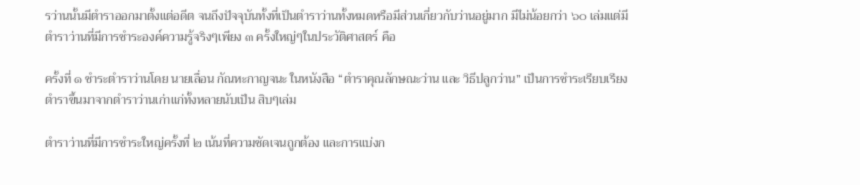รว่านนั้นมีตำราออกมาตั้งแต่อดีต จนถึงปัจจุบันทั้งที่เป็นตำราว่านทั้งหมดหรือมีส่วนเกี่ยวกับว่านอยู่มาก มีไม่น้อยกว่า ๖๐ เล่มแต่มีตำราว่านที่มีการชำระองค์ความรู้จริงๆเพียง ๓ ครั้งใหญ่ๆในประวัติศาสตร์ คือ

ครั้งที่ ๑ ชำระตำราว่านโดย นายเลื่อน กัณหะกาญจนะ ในหนังสือ “ตำราคุณลักษณะว่าน และ วิธีปลูกว่าน” เป็นการชำระเรียบเรียงตำราขึ้นมาจากตำราว่านเก่าแก่ทั้งหลายนับเป็น สิบๆเล่ม

ตำราว่านที่มีการชำระใหญ่ครั้งที่ ๒ เน้นที่ความชัดเจนถูกต้อง และการแบ่งก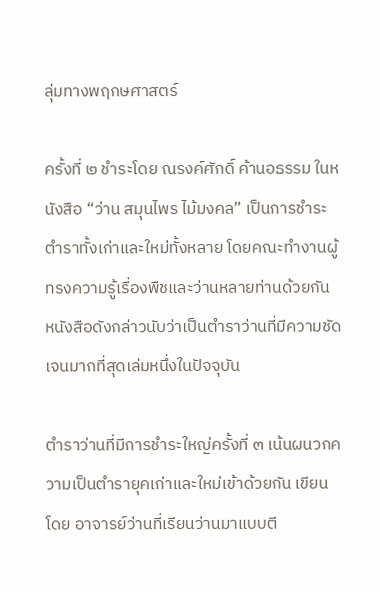ลุ่มทางพฤกษศาสตร์

ครั้งที่ ๒ ชำระโดย ณรงค์ศักดิ์ ค้านอธรรม ในหนังสือ “ว่าน สมุนไพร ไม้มงคล” เป็นการชำระตำราทั้งเก่าและใหม่ทั้งหลาย โดยคณะทำงานผู้ทรงความรู้เรื่องพืชและว่านหลายท่านด้วยกัน หนังสือดังกล่าวนับว่าเป็นตำราว่านที่มีความชัดเจนมากที่สุดเล่มหนึ่งในปัจจุบัน

ตำราว่านที่มีการชำระใหญ่ครั้งที่ ๓ เน้นผนวกความเป็นตำรายุคเก่าและใหม่เข้าด้วยกัน เขียนโดย อาจารย์ว่านที่เรียนว่านมาแบบตี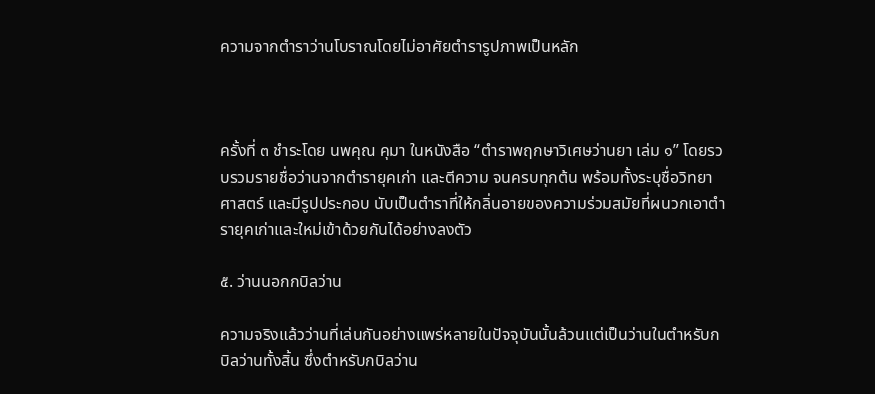ความจากตำราว่านโบราณโดยไม่อาศัยตำรารูปภาพเป็นหลัก



ครั้งที่ ๓ ชำระโดย นพคุณ คุมา ในหนังสือ “ตำราพฤกษาวิเศษว่านยา เล่ม ๑” โดยรวบรวมรายชื่อว่านจากตำรายุคเก่า และตีความ จนครบทุกต้น พร้อมทั้งระบุชื่อวิทยาศาสตร์ และมีรูปประกอบ นับเป็นตำราที่ให้กลิ่นอายของความร่วมสมัยที่ผนวกเอาตำรายุคเก่าและใหม่เข้าด้วยกันได้อย่างลงตัว

๕. ว่านนอกกบิลว่าน

ความจริงแล้วว่านที่เล่นกันอย่างแพร่หลายในปัจจุบันนั้นล้วนแต่เป็นว่านในตำหรับกบิลว่านทั้งสิ้น ซึ่งตำหรับกบิลว่าน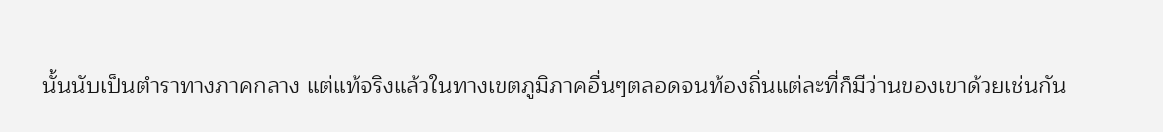นั้นนับเป็นตำราทางภาคกลาง แต่แท้จริงแล้วในทางเขตภูมิภาคอื่นๆตลอดจนท้องถิ่นแต่ละที่ก็มีว่านของเขาด้วยเช่นกัน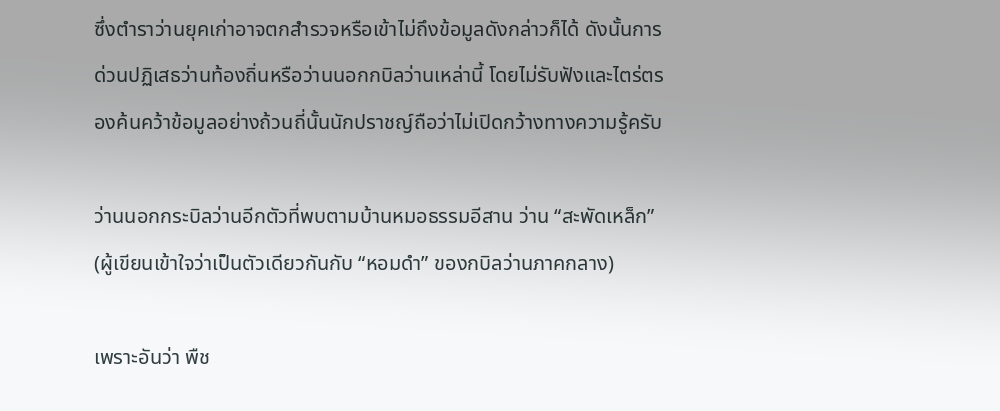ซึ่งตำราว่านยุคเก่าอาจตกสำรวจหรือเข้าไม่ถึงข้อมูลดังกล่าวก็ได้ ดังนั้นการด่วนปฏิเสธว่านท้องถิ่นหรือว่านนอกกบิลว่านเหล่านี้ โดยไม่รับฟังและไตร่ตรองค้นคว้าข้อมูลอย่างถ้วนถี่นั้นนักปราชญ์ถือว่าไม่เปิดกว้างทางความรู้ครับ

ว่านนอกกระบิลว่านอีกตัวที่พบตามบ้านหมอธรรมอีสาน ว่าน “สะพัดเหล็ก” (ผู้เขียนเข้าใจว่าเป็นตัวเดียวกันกับ “หอมดำ” ของกบิลว่านภาคกลาง)

เพราะอันว่า พืช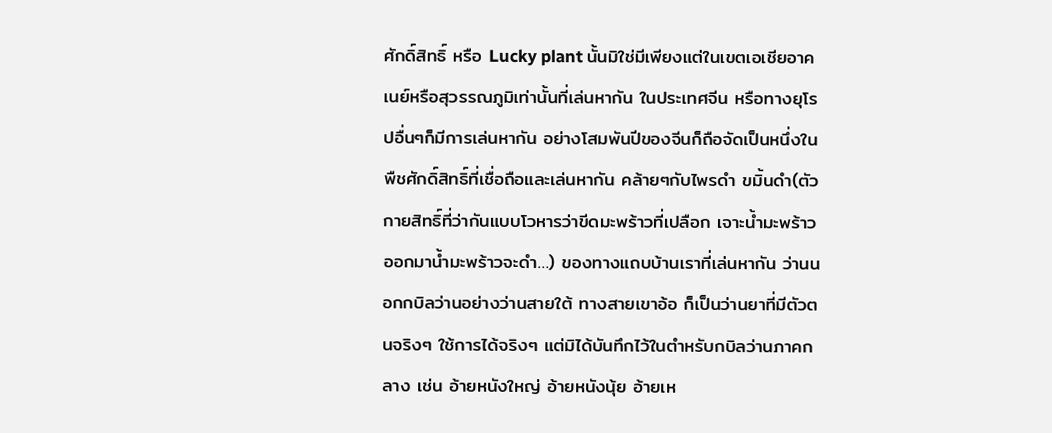ศักดิ์สิทธิ์ หรือ Lucky plant นั้นมิใช่มีเพียงแต่ในเขตเอเชียอาคเนย์หรือสุวรรณภูมิเท่านั้นที่เล่นหากัน ในประเทศจีน หรือทางยุโรปอื่นๆก็มีการเล่นหากัน อย่างโสมพันปีของจีนก็ถือจัดเป็นหนึ่งในพืชศักดิ์สิทธิ์ที่เชื่อถือและเล่นหากัน คล้ายๆกับไพรดำ ขมิ้นดำ(ตัวกายสิทธิ์ที่ว่ากันแบบโวหารว่าขีดมะพร้าวที่เปลือก เจาะน้ำมะพร้าวออกมาน้ำมะพร้าวจะดำ…) ของทางแถบบ้านเราที่เล่นหากัน ว่านนอกกบิลว่านอย่างว่านสายใต้ ทางสายเขาอ้อ ก็เป็นว่านยาที่มีตัวตนจริงๆ ใช้การได้จริงๆ แต่มิได้บันทึกไว้ในตำหรับกบิลว่านภาคกลาง เช่น อ้ายหนังใหญ่ อ้ายหนังนุ้ย อ้ายเห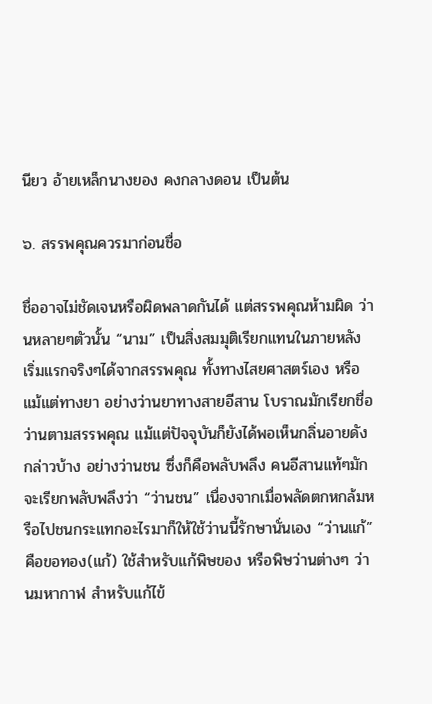นียว อ้ายเหล็กนางยอง คงกลางดอน เป็นต้น

๖. สรรพคุณควรมาก่อนชื่อ

ชื่ออาจไม่ชัดเจนหรือผิดพลาดกันได้ แต่สรรพคุณห้ามผิด ว่านหลายๆตัวนั้น “นาม” เป็นสิ่งสมมุติเรียกแทนในภายหลัง เริ่มแรกจริงๆได้จากสรรพคุณ ทั้งทางไสยศาสตร์เอง หรือแม้แต่ทางยา อย่างว่านยาทางสายอีสาน โบราณมักเรียกชื่อว่านตามสรรพคุณ แม้แต่ปัจจุบันก็ยังได้พอเห็นกลิ่นอายดังกล่าวบ้าง อย่างว่านชน ซึ่งก็คือพลับพลึง คนอีสานแท้ๆมักจะเรียกพลับพลึงว่า “ว่านชน” เนื่องจากเมื่อพลัดตกหกล้มหรือไปชนกระแทกอะไรมาก็ให้ใช้ว่านนี้รักษานั่นเอง “ว่านแก้” คือขอทอง(แก้) ใช้สำหรับแก้พิษของ หรือพิษว่านต่างๆ ว่านมหากาฬ สำหรับแก้ไข้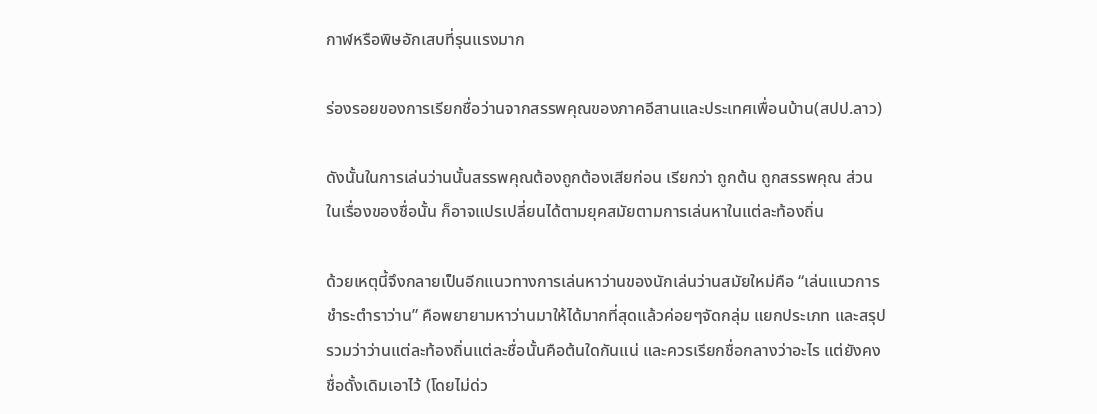กาฬหรือพิษอักเสบที่รุนแรงมาก

ร่องรอยของการเรียกชื่อว่านจากสรรพคุณของภาคอีสานและประเทศเพื่อนบ้าน(สปป.ลาว)

ดังนั้นในการเล่นว่านนั้นสรรพคุณต้องถูกต้องเสียก่อน เรียกว่า ถูกต้น ถูกสรรพคุณ ส่วนในเรื่องของชื่อนั้น ก็อาจแปรเปลี่ยนได้ตามยุคสมัยตามการเล่นหาในแต่ละท้องถิ่น

ด้วยเหตุนี้จึงกลายเป็นอีกแนวทางการเล่นหาว่านของนักเล่นว่านสมัยใหม่คือ “เล่นแนวการชำระตำราว่าน” คือพยายามหาว่านมาให้ได้มากที่สุดแล้วค่อยๆจัดกลุ่ม แยกประเภท และสรุปรวมว่าว่านแต่ละท้องถิ่นแต่ละชื่อนั้นคือต้นใดกันแน่ และควรเรียกชื่อกลางว่าอะไร แต่ยังคงชื่อดั้งเดิมเอาไว้ (โดยไม่ด่ว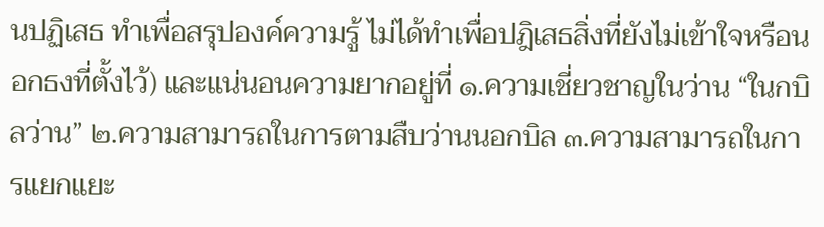นปฏิเสธ ทำเพื่อสรุปองค์ความรู้ ไม่ได้ทำเพื่อปฎิเสธสิ่งที่ยังไม่เข้าใจหรือนอกธงที่ตั้งไว้) และแน่นอนความยากอยู่ที่ ๑.ความเชี่ยวชาญในว่าน “ในกบิลว่าน” ๒.ความสามารถในการตามสืบว่านนอกบิล ๓.ความสามารถในการแยกแยะ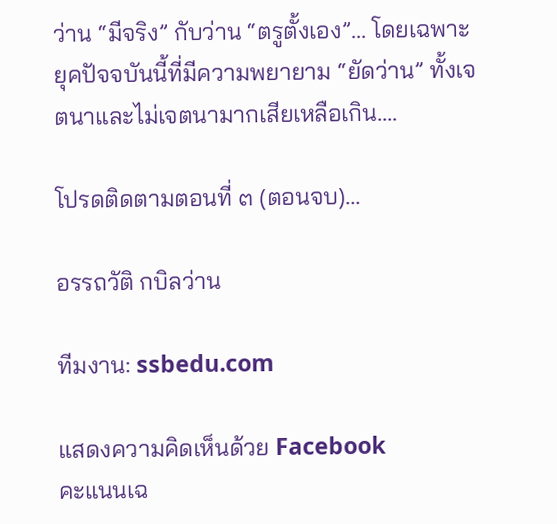ว่าน “มีจริง” กับว่าน “ตรูตั้งเอง”… โดยเฉพาะยุคปัจจบันนี้ที่มีความพยายาม “ยัดว่าน” ทั้งเจตนาและไม่เจตนามากเสียเหลือเกิน….

โปรดติดตามตอนที่ ๓ (ตอนจบ)…

อรรถวัติ กบิลว่าน

ทีมงาน: ssbedu.com

แสดงความคิดเห็นด้วย Facebook
คะแนนเฉ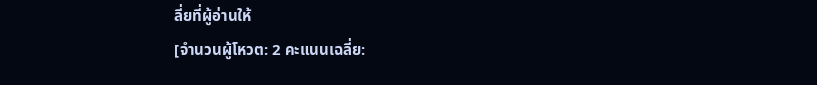ลี่ยที่ผู้อ่านให้
[จำนวนผู้โหวต: 2 คะแนนเฉลี่ย: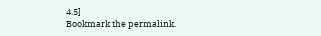4.5]
Bookmark the permalink.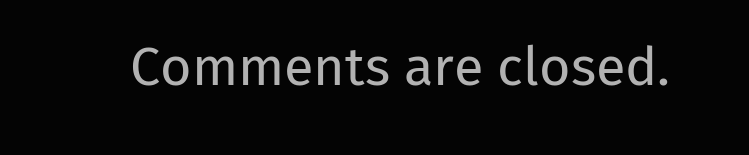Comments are closed.